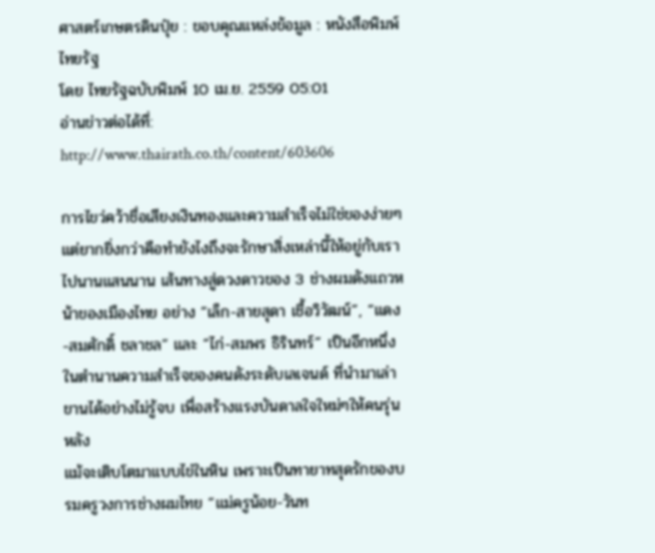ศาสตร์เกษตรดินปุ๋ย : ขอบคุณแหล่งข้อมูล : หนังสือพิมพ์ไทยรัฐ
โดย ไทยรัฐฉบับพิมพ์ 10 เม.ย. 2559 05:01
อ่านข่าวต่อได้ที่: http://www.thairath.co.th/content/603606

การไขว่คว้าชื่อเสียงเงินทองและความสำเร็จไม่ใช่ของง่ายๆ แต่ยากยิ่งกว่าคือทำยังไงถึงจะรักษาสิ่งเหล่านี้ให้อยู่กับเราไปนานแสนนาน เส้นทางสู่ดวงดาวของ 3 ช่างผมดังแถวหน้าของเมืองไทย อย่าง “เล็ก-สายสุดา เชื้อวิวัฒน์”, “แดง-สมศักดิ์ ชลาชล” และ “ไก่-สมพร ธิรินทร์” เป็นอีกหนึ่งในตำนานความสำเร็จของคนดังระดับเลเจนด์ ที่นำมาเล่าขานได้อย่างไม่รู้จบ เพื่อสร้างแรงบันดาลใจใหม่ๆให้คนรุ่นหลัง
แม้จะเติบโตมาแบบไข่ในหิน เพราะเป็นทายาทสุดรักของบรมครูวงการช่างผมไทย “แม่ครูน้อย-วันท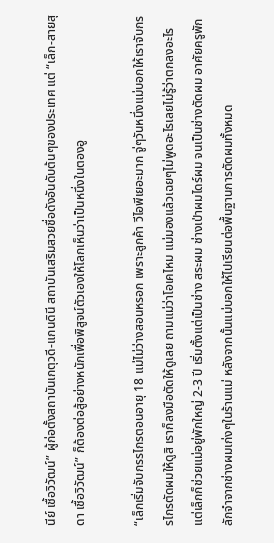นีย์ เชื้อวิวัฒน์” ผู้ก่อตั้งสถาบันเกตุวดี-แกนดินี สถาบันเสริมสวยชื่อดังอันดับต้นๆของประเทศ แต่ “เล็ก-สายสุดา เชื้อวิวัฒน์” ก็ต้องต่อสู้อย่างหนักเพื่อพิสูจน์ตัวเองให้โลกเห็นว่าเป็นหนึ่งในตองอู

“เล็กเริ่มจับกรรไกรตอนอายุ 18 แม่ไม่ว่างสอนหรอก เพราะลูกค้า วีไอพีเยอะมาก จู่ๆวันหนึ่งแม่บอกให้เราจับกรรไกรตัดผมให้ดูสิ เราก็ลงมือตัดให้ดูเลย ถามแม่ว่าโอเคไหม แม่มองแล้วเฉยๆไม่พูดอะไรเลยไม่รู้ว่าตกลงอะไร แต่เล็กก็ช่วยแม่อยู่พักใหญ่ 2-3 ปี เริ่มตั้งแต่เป็นช่าง สระผม ช่างเป่าผมไดร์ผม จนเป็นช่างตัดผม อาศัยครูพักลักจำจากช่างผมเก่งๆในร้านแม่ หลังจากนั้นแม่บอกให้ไปเรียนต่อพื้นฐานการตัดผมทั้งหมด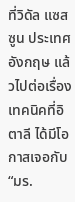ที่วิดัล แซสซูน ประเทศอังกฤษ แล้วไปต่อเรื่องเทคนิคที่อิตาลี ได้มีโอกาสเจอกับ “มร.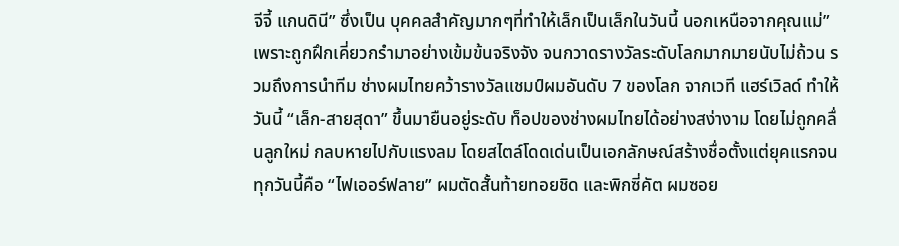จีจี้ แกนดินี” ซึ่งเป็น บุคคลสำคัญมากๆที่ทำให้เล็กเป็นเล็กในวันนี้ นอกเหนือจากคุณแม่”
เพราะถูกฝึกเคี่ยวกรำมาอย่างเข้มข้นจริงจัง จนกวาดรางวัลระดับโลกมากมายนับไม่ถ้วน รวมถึงการนำทีม ช่างผมไทยคว้ารางวัลแชมป์ผมอันดับ 7 ของโลก จากเวที แฮร์เวิลด์ ทำให้วันนี้ “เล็ก-สายสุดา” ขึ้นมายืนอยู่ระดับ ท็อปของช่างผมไทยได้อย่างสง่างาม โดยไม่ถูกคลื่นลูกใหม่ กลบหายไปกับแรงลม โดยสไตล์โดดเด่นเป็นเอกลักษณ์สร้างชื่อตั้งแต่ยุคแรกจนทุกวันนี้คือ “ไฟเออร์ฟลาย” ผมตัดสั้นท้ายทอยชิด และพิกซี่คัต ผมซอย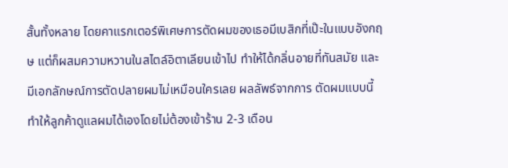สั้นทั้งหลาย โดยคาแรกเตอร์พิเศษการตัดผมของเธอมีเบสิกที่เป๊ะในแบบอังกฤษ แต่ก็ผสมความหวานในสไตล์อิตาเลียนเข้าไป ทำให้ได้กลิ่นอายที่ทันสมัย และมีเอกลักษณ์การตัดปลายผมไม่เหมือนใครเลย ผลลัพธ์จากการ ตัดผมแบบนี้ ทำให้ลูกค้าดูแลผมได้เองโดยไม่ต้องเข้าร้าน 2-3 เดือน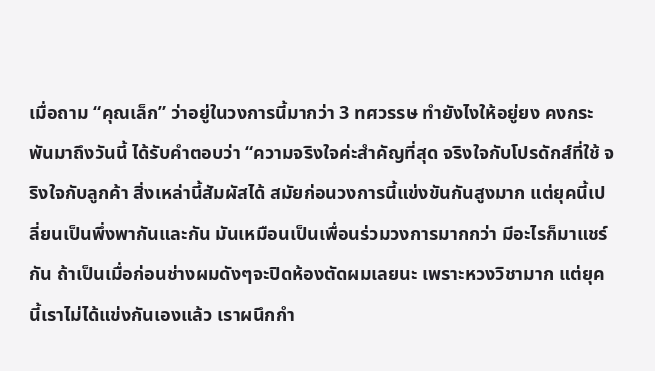เมื่อถาม “คุณเล็ก” ว่าอยู่ในวงการนี้มากว่า 3 ทศวรรษ ทำยังไงให้อยู่ยง คงกระพันมาถึงวันนี้ ได้รับคำตอบว่า “ความจริงใจค่ะสำคัญที่สุด จริงใจกับโปรดักส์ที่ใช้ จริงใจกับลูกค้า สิ่งเหล่านี้สัมผัสได้ สมัยก่อนวงการนี้แข่งขันกันสูงมาก แต่ยุคนี้เปลี่ยนเป็นพึ่งพากันและกัน มันเหมือนเป็นเพื่อนร่วมวงการมากกว่า มีอะไรก็มาแชร์กัน ถ้าเป็นเมื่อก่อนช่างผมดังๆจะปิดห้องตัดผมเลยนะ เพราะหวงวิชามาก แต่ยุคนี้เราไม่ได้แข่งกันเองแล้ว เราผนึกกำ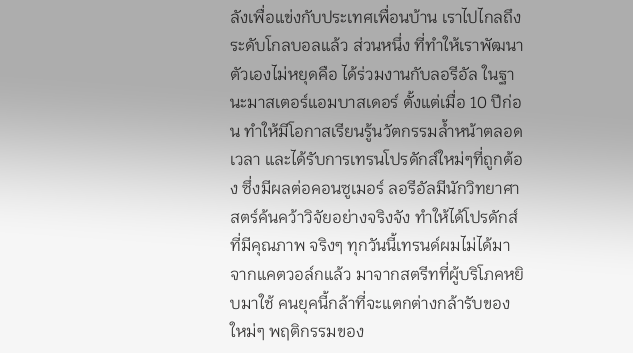ลังเพื่อแข่งกับประเทศเพื่อนบ้าน เราไปไกลถึงระดับโกลบอลแล้ว ส่วนหนึ่ง ที่ทำให้เราพัฒนาตัวเองไม่หยุดคือ ได้ร่วมงานกับลอรีอัล ในฐานะมาสเตอร์แอมบาสเดอร์ ตั้งแต่เมื่อ 10 ปีก่อน ทำให้มีโอกาสเรียนรู้นวัตกรรมล้ำหน้าตลอดเวลา และได้รับการเทรนโปรดักส์ใหม่ๆที่ถูกต้อง ซึ่งมีผลต่อคอนซูเมอร์ ลอรีอัลมีนักวิทยาศาสตร์ค้นคว้าวิจัยอย่างจริงจัง ทำให้ได้โปรดักส์ที่มีคุณภาพ จริงๆ ทุกวันนี้เทรนด์ผมไม่ได้มาจากแคตวอล์กแล้ว มาจากสตรีทที่ผู้บริโภคหยิบมาใช้ คนยุคนี้กล้าที่จะแตกต่างกล้ารับของใหม่ๆ พฤติกรรมของ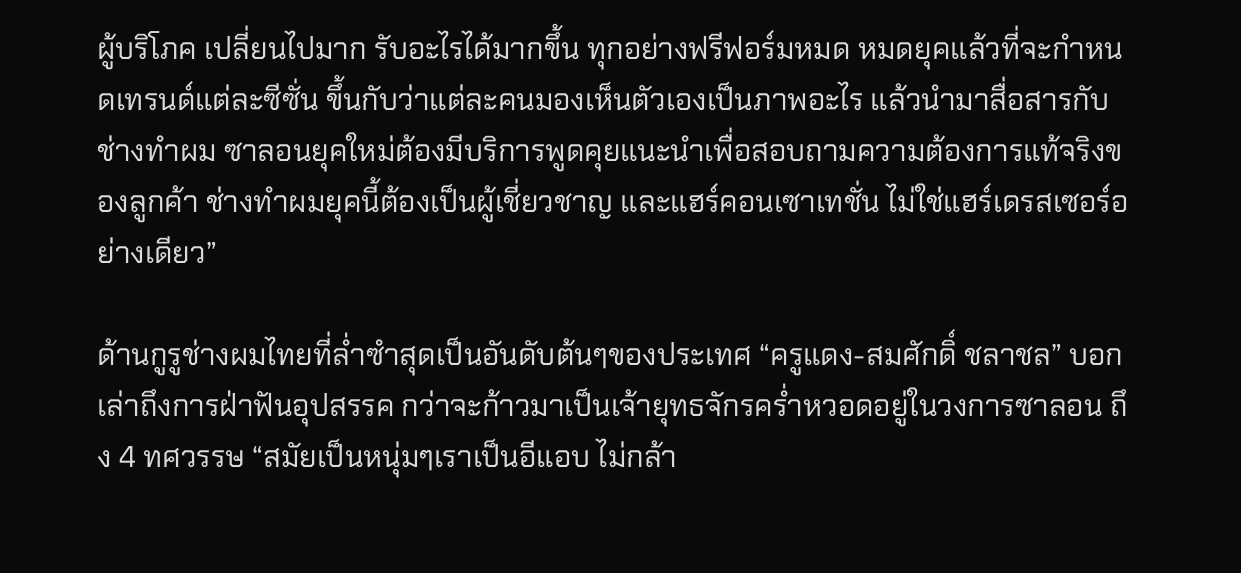ผู้บริโภค เปลี่ยนไปมาก รับอะไรได้มากขึ้น ทุกอย่างฟรีฟอร์มหมด หมดยุคแล้วที่จะกำหนดเทรนด์แต่ละซีซั่น ขึ้นกับว่าแต่ละคนมองเห็นตัวเองเป็นภาพอะไร แล้วนำมาสื่อสารกับช่างทำผม ซาลอนยุคใหม่ต้องมีบริการพูดคุยแนะนำเพื่อสอบถามความต้องการแท้จริงของลูกค้า ช่างทำผมยุคนี้ต้องเป็นผู้เชี่ยวชาญ และแฮร์คอนเซาเทชั่น ไม่ใช่แฮร์เดรสเซอร์อย่างเดียว”

ด้านกูรูช่างผมไทยที่ล่ำซำสุดเป็นอันดับต้นๆของประเทศ “ครูแดง-สมศักดิ์ ชลาชล” บอกเล่าถึงการฝ่าฟันอุปสรรค กว่าจะก้าวมาเป็นเจ้ายุทธจักรคร่ำหวอดอยู่ในวงการซาลอน ถึง 4 ทศวรรษ “สมัยเป็นหนุ่มๆเราเป็นอีแอบ ไม่กล้า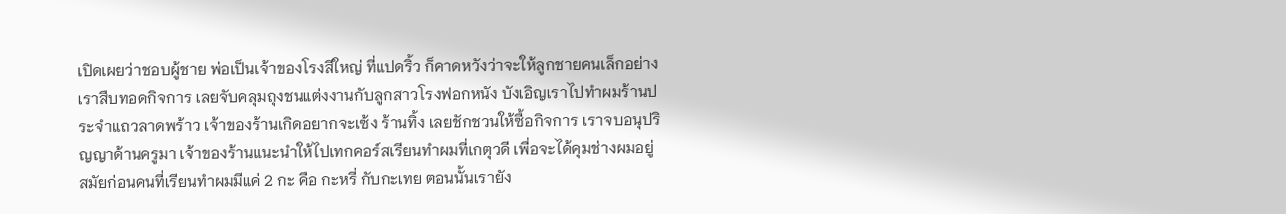เปิดเผยว่าชอบผู้ชาย พ่อเป็นเจ้าของโรงสีใหญ่ ที่แปดริ้ว ก็คาดหวังว่าจะให้ลูกชายคนเล็กอย่างเราสืบทอดกิจการ เลยจับคลุมถุงชนแต่งงานกับลูกสาวโรงฟอกหนัง บังเอิญเราไปทำผมร้านประจำแถวลาดพร้าว เจ้าของร้านเกิดอยากจะเซ้ง ร้านทิ้ง เลยชักชวนให้ซื้อกิจการ เราจบอนุปริญญาด้านครูมา เจ้าของร้านแนะนำให้ไปเทกคอร์สเรียนทำผมที่เกตุวดี เพื่อจะได้คุมช่างผมอยู่ สมัยก่อนคนที่เรียนทำผมมีแค่ 2 กะ คือ กะหรี่ กับกะเทย ตอนนั้นเรายัง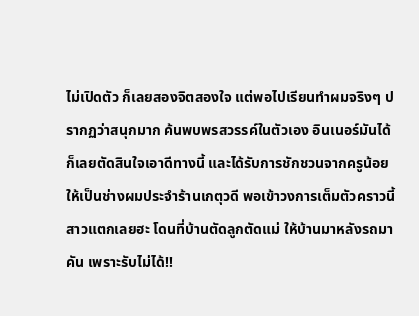ไม่เปิดตัว ก็เลยสองจิตสองใจ แต่พอไปเรียนทำผมจริงๆ ปรากฏว่าสนุกมาก ค้นพบพรสวรรค์ในตัวเอง อินเนอร์มันได้ ก็เลยตัดสินใจเอาดีทางนี้ และได้รับการชักชวนจากครูน้อยให้เป็นช่างผมประจำร้านเกตุวดี พอเข้าวงการเต็มตัวคราวนี้สาวแตกเลยฮะ โดนที่บ้านตัดลูกตัดแม่ ให้บ้านมาหลังรถมาคัน เพราะรับไม่ได้!!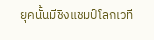ยุคนั้นมีชิงแชมป์โลกเวที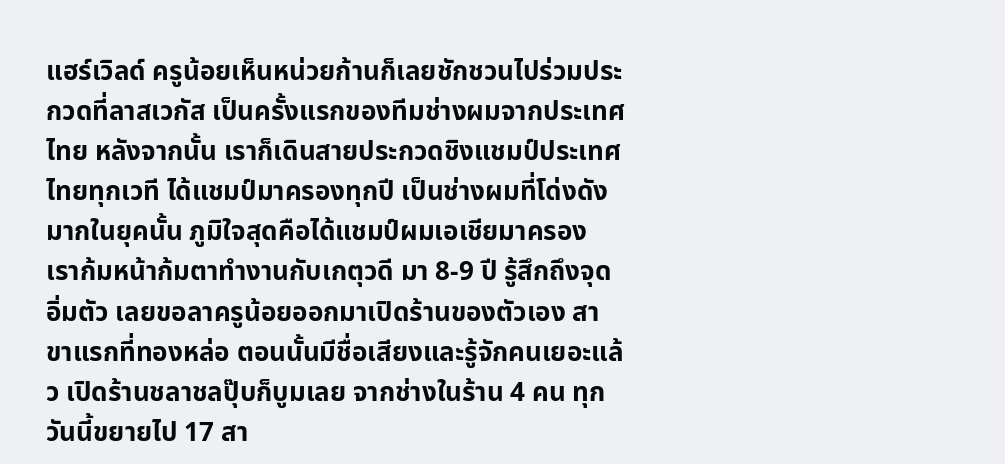แฮร์เวิลด์ ครูน้อยเห็นหน่วยก้านก็เลยชักชวนไปร่วมประกวดที่ลาสเวกัส เป็นครั้งแรกของทีมช่างผมจากประเทศไทย หลังจากนั้น เราก็เดินสายประกวดชิงแชมป์ประเทศไทยทุกเวที ได้แชมป์มาครองทุกปี เป็นช่างผมที่โด่งดังมากในยุคนั้น ภูมิใจสุดคือได้แชมป์ผมเอเชียมาครอง เราก้มหน้าก้มตาทำงานกับเกตุวดี มา 8-9 ปี รู้สึกถึงจุดอิ่มตัว เลยขอลาครูน้อยออกมาเปิดร้านของตัวเอง สาขาแรกที่ทองหล่อ ตอนนั้นมีชื่อเสียงและรู้จักคนเยอะแล้ว เปิดร้านชลาชลปุ๊บก็บูมเลย จากช่างในร้าน 4 คน ทุกวันนี้ขยายไป 17 สา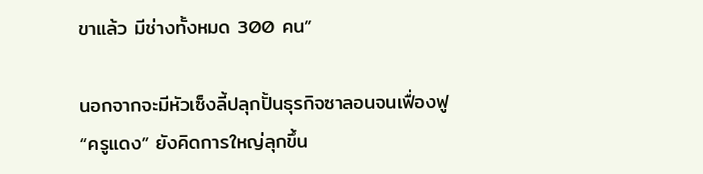ขาแล้ว มีช่างทั้งหมด 300 คน”

นอกจากจะมีหัวเซ็งลี้ปลุกปั้นธุรกิจซาลอนจนเฟื่องฟู “ครูแดง” ยังคิดการใหญ่ลุกขึ้น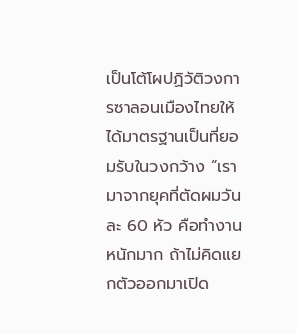เป็นโต้โผปฏิวัติวงการซาลอนเมืองไทยให้ได้มาตรฐานเป็นที่ยอมรับในวงกว้าง “เรามาจากยุคที่ตัดผมวันละ 60 หัว คือทำงานหนักมาก ถ้าไม่คิดแยกตัวออกมาเปิด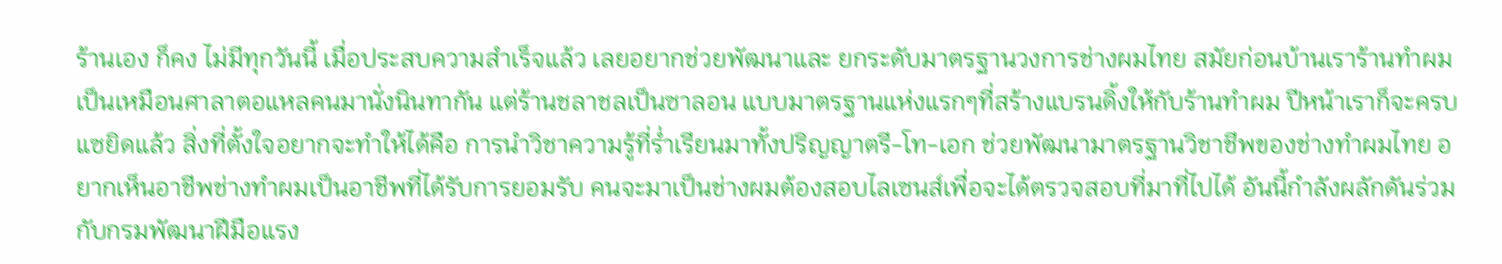ร้านเอง ก็คง ไม่มีทุกวันนี้ เมื่อประสบความสำเร็จแล้ว เลยอยากช่วยพัฒนาและ ยกระดับมาตรฐานวงการช่างผมไทย สมัยก่อนบ้านเราร้านทำผมเป็นเหมือนศาลาตอแหลคนมานั่งนินทากัน แต่ร้านชลาชลเป็นซาลอน แบบมาตรฐานแห่งแรกๆที่สร้างแบรนดิ้งให้กับร้านทำผม ปีหน้าเราก็จะครบแซยิดแล้ว สิ่งที่ตั้งใจอยากจะทำให้ได้คือ การนำวิชาความรู้ที่ร่ำเรียนมาทั้งปริญญาตรี-โท-เอก ช่วยพัฒนามาตรฐานวิชาชีพของช่างทำผมไทย อยากเห็นอาชีพช่างทำผมเป็นอาชีพที่ได้รับการยอมรับ คนจะมาเป็นช่างผมต้องสอบไลเซนส์เพื่อจะได้ตรวจสอบที่มาที่ไปได้ อันนี้กำลังผลักดันร่วมกับกรมพัฒนาฝีมือแรง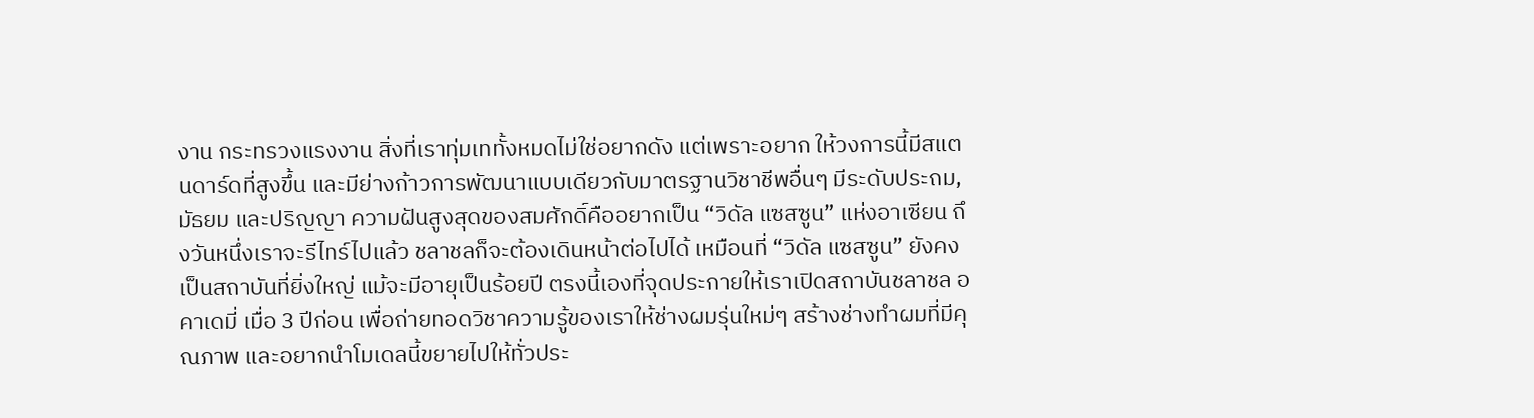งาน กระทรวงแรงงาน สิ่งที่เราทุ่มเททั้งหมดไม่ใช่อยากดัง แต่เพราะอยาก ให้วงการนี้มีสแตนดาร์ดที่สูงขึ้น และมีย่างก้าวการพัฒนาแบบเดียวกับมาตรฐานวิชาชีพอื่นๆ มีระดับประถม, มัธยม และปริญญา ความฝันสูงสุดของสมศักดิ์คืออยากเป็น “วิดัล แซสซูน” แห่งอาเซียน ถึงวันหนึ่งเราจะรีไทร์ไปแล้ว ชลาชลก็จะต้องเดินหน้าต่อไปได้ เหมือนที่ “วิดัล แซสซูน” ยังคงเป็นสถาบันที่ยิ่งใหญ่ แม้จะมีอายุเป็นร้อยปี ตรงนี้เองที่จุดประกายให้เราเปิดสถาบันชลาชล อคาเดมี่ เมื่อ 3 ปีก่อน เพื่อถ่ายทอดวิชาความรู้ของเราให้ช่างผมรุ่นใหม่ๆ สร้างช่างทำผมที่มีคุณภาพ และอยากนำโมเดลนี้ขยายไปให้ทั่วประ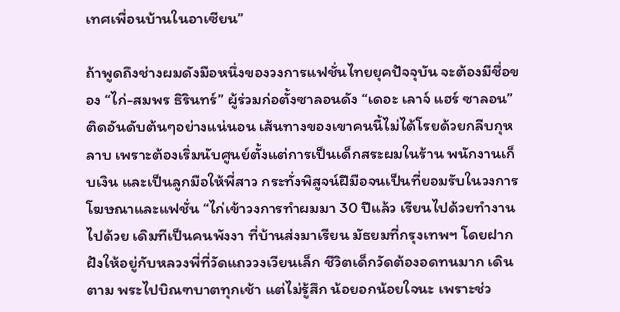เทศเพื่อนบ้านในอาเซียน”

ถ้าพูดถึงช่างผมดังมือหนึ่งของวงการแฟชั่นไทยยุคปัจจุบัน จะต้องมีชื่อของ “ไก่-สมพร ธิรินทร์” ผู้ร่วมก่อตั้งซาลอนดัง “เดอะ เลาจ์ แฮร์ ซาลอน” ติดอันดับต้นๆอย่างแน่นอน เส้นทางของเขาคนนี้ไม่ได้โรยด้วยกลีบกุหลาบ เพราะต้องเริ่มนับศูนย์ตั้งแต่การเป็นเด็กสระผมในร้าน พนักงานเก็บเงิน และเป็นลูกมือให้พี่สาว กระทั่งพิสูจน์ฝีมือจนเป็นที่ยอมรับในวงการโฆษณาและแฟชั่น “ไก่เข้าวงการทำผมมา 30 ปีแล้ว เรียนไปด้วยทำงานไปด้วย เดิมทีเป็นคนพังงา ที่บ้านส่งมาเรียน มัธยมที่กรุงเทพฯ โดยฝากฝังให้อยู่กับหลวงพี่ที่วัดแถววงเวียนเล็ก ชีวิตเด็กวัดต้องอดทนมาก เดินตาม พระไปบิณฑบาตทุกเช้า แต่ไม่รู้สึก น้อยอกน้อยใจนะ เพราะช่ว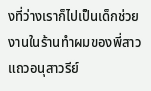งที่ว่างเราก็ไปเป็นเด็กช่วยงานในร้านทำผมของพี่สาวแถวอนุสาวรีย์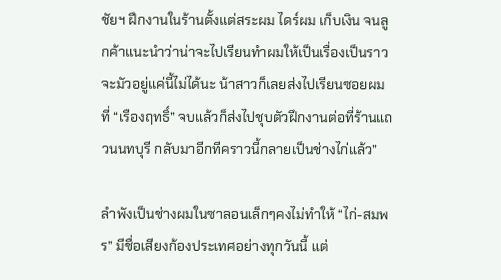ชัยฯ ฝึกงานในร้านตั้งแต่สระผม ไดร์ผม เก็บเงิน จนลูกค้าแนะนำว่าน่าจะไปเรียนทำผมให้เป็นเรื่องเป็นราว จะมัวอยู่แค่นี้ไม่ได้นะ น้าสาวก็เลยส่งไปเรียนซอยผมที่ “เรืองฤทธิ์” จบแล้วก็ส่งไปชุบตัวฝึกงานต่อที่ร้านแถวนนทบุรี กลับมาอีกทีคราวนี้กลายเป็นช่างไก่แล้ว”

ลำพังเป็นช่างผมในซาลอนเล็กๆคงไม่ทำให้ “ไก่-สมพร” มีชื่อเสียงก้องประเทศอย่างทุกวันนี้ แต่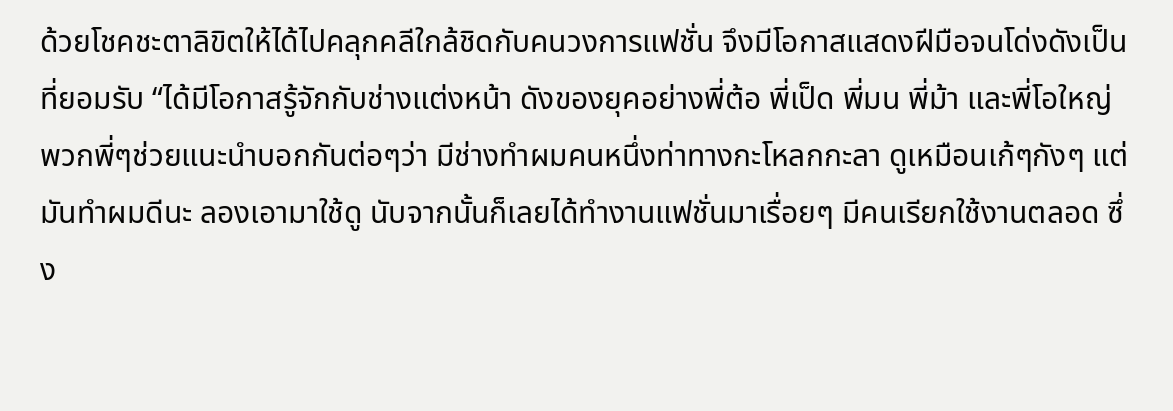ด้วยโชคชะตาลิขิตให้ได้ไปคลุกคลีใกล้ชิดกับคนวงการแฟชั่น จึงมีโอกาสแสดงฝีมือจนโด่งดังเป็นที่ยอมรับ “ได้มีโอกาสรู้จักกับช่างแต่งหน้า ดังของยุคอย่างพี่ต้อ พี่เป็ด พี่มน พี่ม้า และพี่โอใหญ่ พวกพี่ๆช่วยแนะนำบอกกันต่อๆว่า มีช่างทำผมคนหนึ่งท่าทางกะโหลกกะลา ดูเหมือนเก้ๆกังๆ แต่มันทำผมดีนะ ลองเอามาใช้ดู นับจากนั้นก็เลยได้ทำงานแฟชั่นมาเรื่อยๆ มีคนเรียกใช้งานตลอด ซึ่ง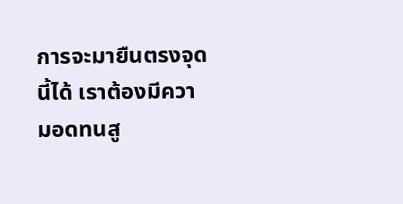การจะมายืนตรงจุดนี้ได้ เราต้องมีความอดทนสู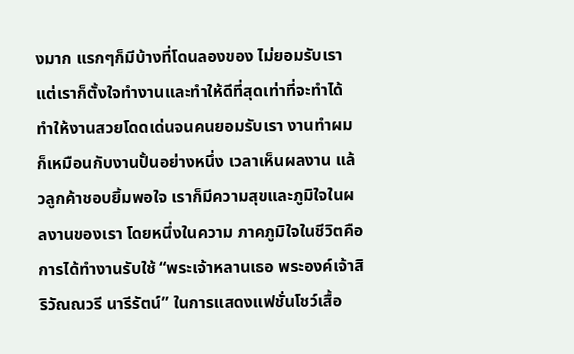งมาก แรกๆก็มีบ้างที่โดนลองของ ไม่ยอมรับเรา แต่เราก็ตั้งใจทำงานและทำให้ดีที่สุดเท่าที่จะทำได้ ทำให้งานสวยโดดเด่นจนคนยอมรับเรา งานทำผมก็เหมือนกับงานปั้นอย่างหนึ่ง เวลาเห็นผลงาน แล้วลูกค้าชอบยิ้มพอใจ เราก็มีความสุขและภูมิใจในผลงานของเรา โดยหนึ่งในความ ภาคภูมิใจในชีวิตคือ การได้ทำงานรับใช้ “พระเจ้าหลานเธอ พระองค์เจ้าสิริวัณณวรี นารีรัตน์” ในการแสดงแฟชั่นโชว์เสื้อ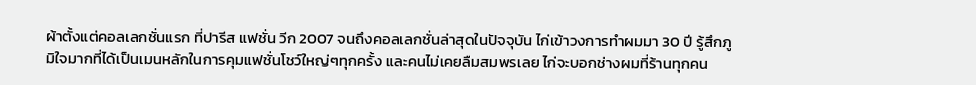ผ้าตั้งแต่คอลเลกชั่นแรก ที่ปารีส แฟชั่น วีก 2007 จนถึงคอลเลกชั่นล่าสุดในปัจจุบัน ไก่เข้าวงการทำผมมา 30 ปี รู้สึกภูมิใจมากที่ได้เป็นเมนหลักในการคุมแฟชั่นโชว์ใหญ่ๆทุกครั้ง และคนไม่เคยลืมสมพรเลย ไก่จะบอกช่างผมที่ร้านทุกคน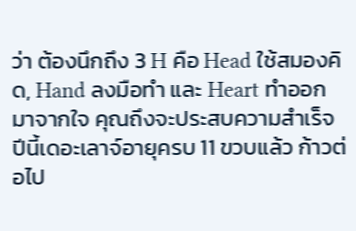ว่า ต้องนึกถึง 3 H คือ Head ใช้สมองคิด, Hand ลงมือทำ และ Heart ทำออกมาจากใจ คุณถึงจะประสบความสำเร็จ ปีนี้เดอะเลาจ์อายุครบ 11 ขวบแล้ว ก้าวต่อไป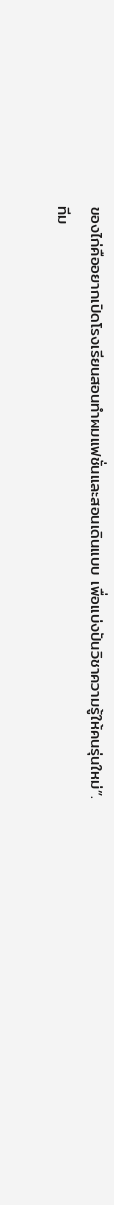ของไก่คืออยากเปิดโรงเรียนสอนทำผมแฟชั่นและสอนเดินแบบ เพื่อแบ่งปันวิชาความรู้ให้คนรุ่นใหม่”.
ทีม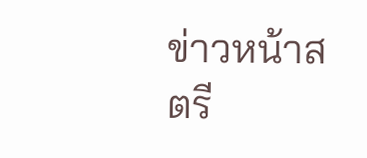ข่าวหน้าสตรี